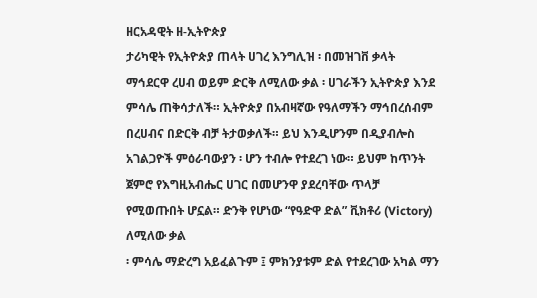ዘርአዳዊት ዘ-ኢትዮጵያ
ታሪካዊት የኢትዮጵያ ጠላት ሀገረ እንግሊዝ ፡ በመዝገቨ ቃላት ማኅደርዋ ረሀብ ወይም ድርቅ ለሚለው ቃል ፡ ሀገራችን ኢትዮጵያ እንደ ምሳሌ ጠቅሳታለች። ኢትዮጵያ በአብዛኛው የዓለማችን ማኅበረሰብም በረሀብና በድርቅ ብቻ ትታወቃለች። ይህ እንዲሆንም በዲያብሎስ አገልጋዮች ምዕራባውያን ፡ ሆን ተብሎ የተደረገ ነው። ይህም ከጥንት ጀምሮ የእግዚአብሔር ሀገር በመሆንዋ ያደረባቸው ጥላቻ የሚወጡበት ሆኗል። ድንቅ የሆነው “የዓድዋ ድል” ቪክቶሪ (Victory) ለሚለው ቃል
፡ ምሳሌ ማድረግ አይፈልጉም ፤ ምክንያቱም ድል የተደረገው አካል ማን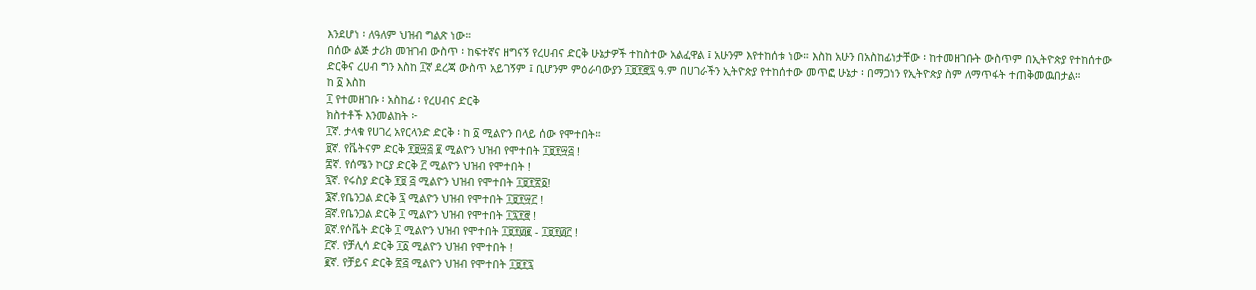እንደሆነ ፡ ለዓለም ህዝብ ግልጽ ነው።
በሰው ልጅ ታሪክ መዝገብ ውስጥ ፡ ከፍተኛና ዘግናኝ የረሀብና ድርቅ ሁኔታዎች ተከስተው አልፈዋል ፤ አሁንም እየተከሰቱ ነው። እስከ አሁን በአስከፊነታቸው ፡ ከተመዘገቡት ውስጥም በኢትዮጵያ የተከሰተው ድርቅና ረሀብ ግን እስከ ፲ኛ ደረጃ ውስጥ አይገኝም ፤ ቢሆንም ምዕራባውያን ፲፱፻፸፯ ዓ.ም በሀገራችን ኢትዮጵያ የተከሰተው መጥፎ ሁኔታ ፡ በማጋነን የኢትዮጵያ ስም ለማጥፋት ተጠቅመዉበታል።
ከ ፩ እስከ
፲ የተመዘገቡ ፡ አስከፊ ፡ የረሀብና ድርቅ
ክስተቶች እንመልከት ፦
፲ኛ. ታላቁ የሀገረ አየርላንድ ድርቅ ፡ ከ ፩ ሚልዮን በላይ ሰው የሞተበት።
፱ኛ. የቬትናም ድርቅ ፻፱፵፭ ፪ ሚልዮን ህዝብ የሞተበት ፲፱፻፵፭ !
፰ኛ. የሰሜን ኮርያ ድርቅ ፫ ሚልዮን ህዝብ የሞተበት !
፯ኛ. የሩስያ ድርቅ ፻፱ ፭ ሚልዮን ህዝብ የሞተበት ፲፱፻፳፩!
፮ኛ.የቤንጋል ድርቅ ፯ ሚልዮን ህዝብ የሞተበት ፲፱፻፵፫ !
፭ኛ.የቤንጋል ድርቅ ፲ ሚልዮን ህዝብ የሞተበት ፲፯፻፸ !
፬ኛ.የሶቬት ድርቅ ፲ ሚልዮን ህዝብ የሞተበት ፲፱፻፴፪ - ፲፱፻፴፫ !
፫ኛ. የቻሊሳ ድርቅ ፲፩ ሚልዮን ህዝብ የሞተበት !
፪ኛ. የቻይና ድርቅ ፳፭ ሚልዮን ህዝብ የሞተበት ፲፱፻፯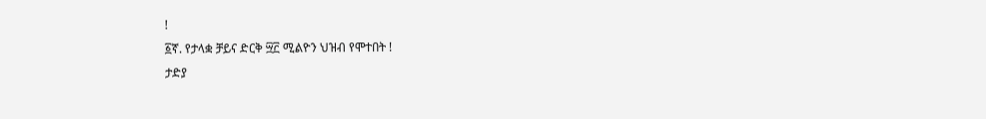!
፩ኛ. የታላቋ ቻይና ድርቅ ፵፫ ሚልዮን ህዝብ የሞተበት !
ታድያ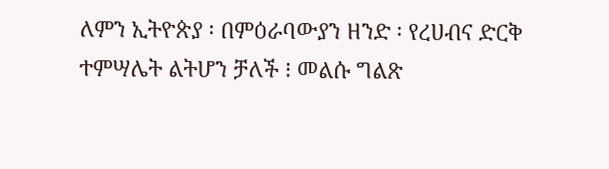ለምን ኢትዮጵያ ፡ በምዕራባውያን ዘንድ ፡ የረሀብና ድርቅ ተምሣሌት ልትሆን ቻለች ፧ መልሱ ግልጽ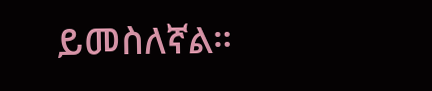ይመስለኛል።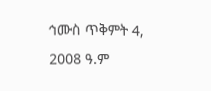ኅሙስ ጥቅምት 4, 2008 ዓ.ም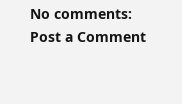No comments:
Post a Comment